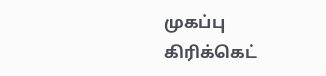முகப்பு
கிரிக்கெட்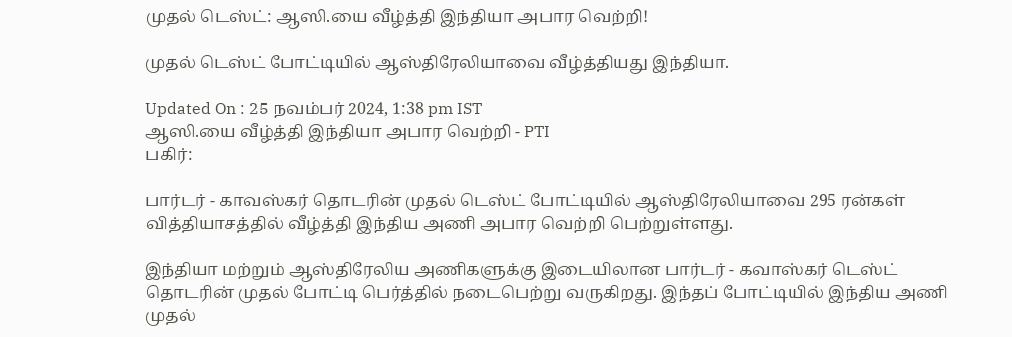முதல் டெஸ்ட்: ஆஸி.யை வீழ்த்தி இந்தியா அபார வெற்றி!

முதல் டெஸ்ட் போட்டியில் ஆஸ்திரேலியாவை வீழ்த்தியது இந்தியா.

Updated On : 25 நவம்பர் 2024, 1:38 pm IST
ஆஸி.யை வீழ்த்தி இந்தியா அபார வெற்றி - PTI
பகிர்:

பார்டர் - காவஸ்கர் தொடரின் முதல் டெஸ்ட் போட்டியில் ஆஸ்திரேலியாவை 295 ரன்கள் வித்தியாசத்தில் வீழ்த்தி இந்திய அணி அபார வெற்றி பெற்றுள்ளது.

இந்தியா மற்றும் ஆஸ்திரேலிய அணிகளுக்கு இடையிலான பார்டர் - கவாஸ்கர் டெஸ்ட் தொடரின் முதல் போட்டி பெர்த்தில் நடைபெற்று வருகிறது. இந்தப் போட்டியில் இந்திய அணி முதல்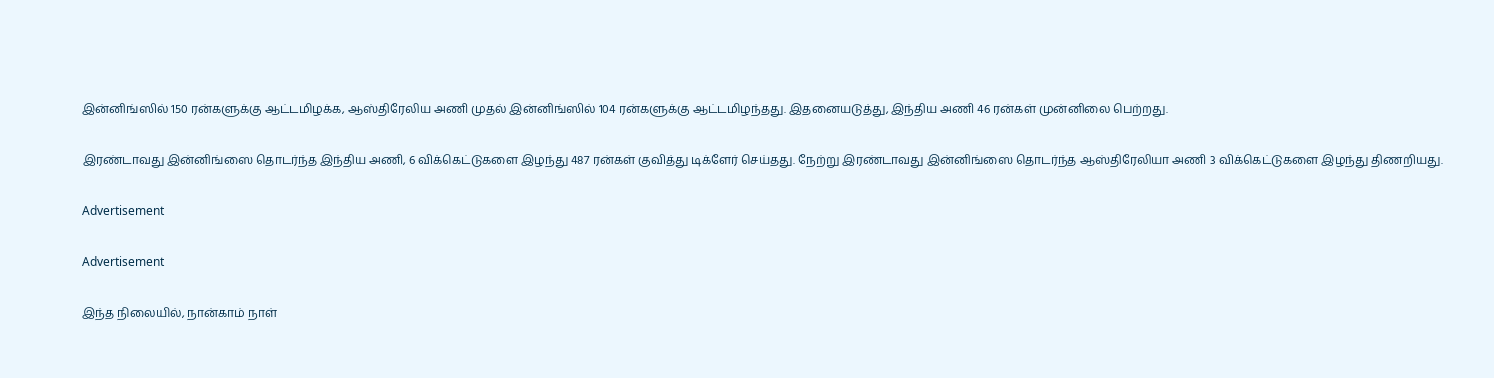இன்னிங்ஸில் 150 ரன்களுக்கு ஆட்டமிழக்க, ஆஸ்திரேலிய அணி முதல் இன்னிங்ஸில் 104 ரன்களுக்கு ஆட்டமிழந்தது. இதனையடுத்து, இந்திய அணி 46 ரன்கள் முன்னிலை பெற்றது.

இரண்டாவது இன்னிங்ஸை தொடர்ந்த இந்திய அணி, 6 விக்கெட்டுகளை இழந்து 487 ரன்கள் குவித்து டிக்ளேர் செய்தது. நேற்று இரண்டாவது இன்னிங்ஸை தொடர்ந்த ஆஸ்திரேலியா அணி 3 விக்கெட்டுகளை இழந்து திணறியது.

Advertisement

Advertisement

இந்த நிலையில், நான்காம் நாள்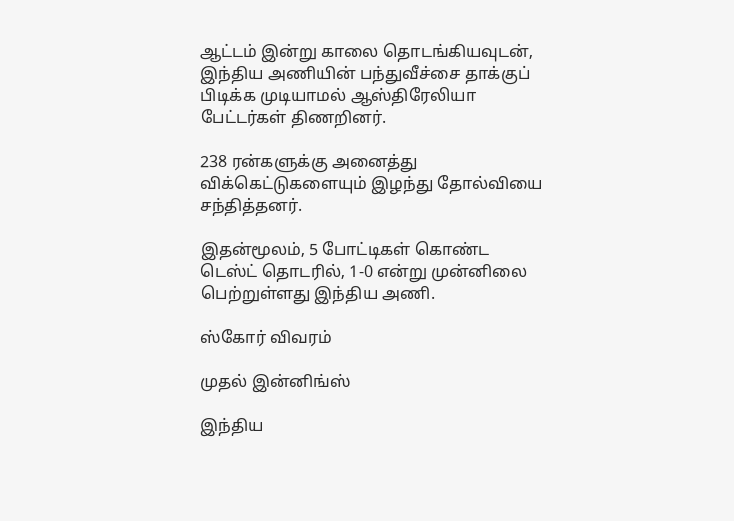ஆட்டம் இன்று காலை தொடங்கியவுடன், இந்திய அணியின் பந்துவீச்சை தாக்குப் பிடிக்க முடியாமல் ஆஸ்திரேலியா பேட்டர்கள் திணறினர்.

238 ரன்களுக்கு அனைத்து விக்கெட்டுகளையும் இழந்து தோல்வியை சந்தித்தனர்.

இதன்மூலம், 5 போட்டிகள் கொண்ட டெஸ்ட் தொடரில், 1-0 என்று முன்னிலை பெற்றுள்ளது இந்திய அணி.

ஸ்கோர் விவரம்

முதல் இன்னிங்ஸ்

இந்திய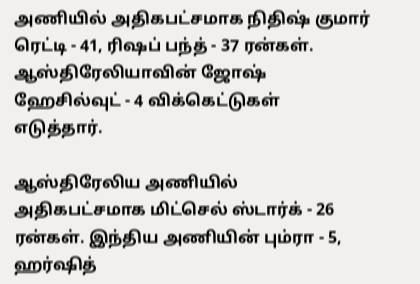அணியில் அதிகபட்சமாக நிதிஷ் குமார் ரெட்டி - 41, ரிஷப் பந்த் - 37 ரன்கள். ஆஸ்திரேலியாவின் ஜோஷ் ஹேசில்வுட் - 4 விக்கெட்டுகள் எடுத்தார்.

ஆஸ்திரேலிய அணியில் அதிகபட்சமாக மிட்செல் ஸ்டார்க் - 26 ரன்கள். இந்திய அணியின் பும்ரா - 5, ஹர்ஷித்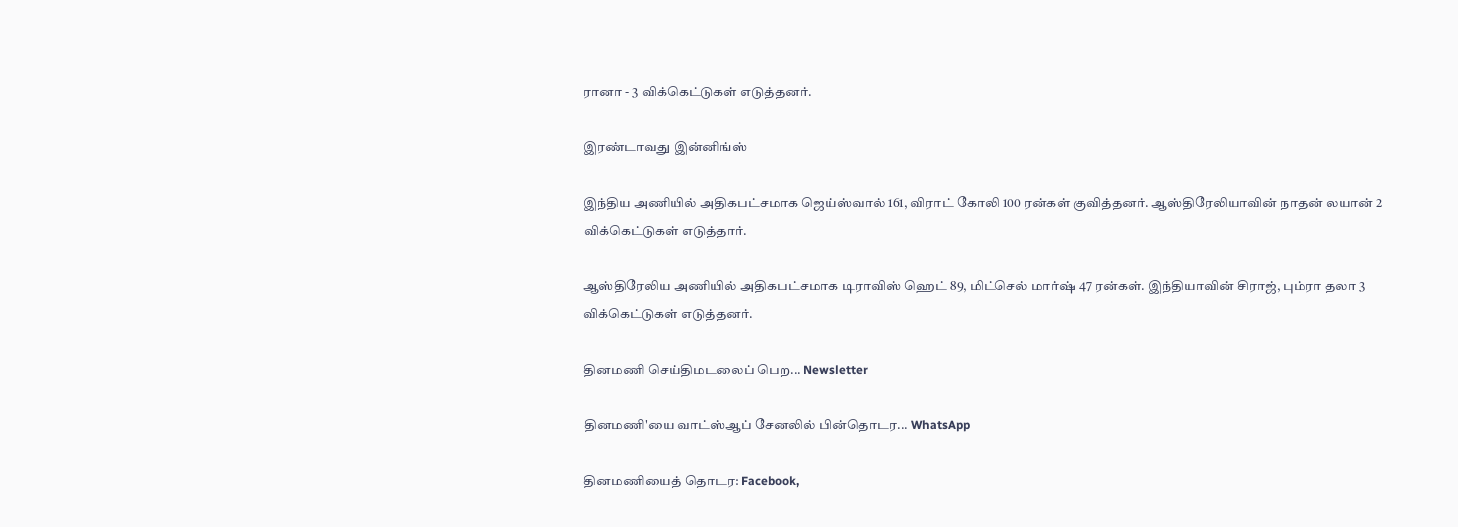ரானா - 3 விக்கெட்டுகள் எடுத்தனர்.

இரண்டாவது இன்னிங்ஸ்

இந்திய அணியில் அதிகபட்சமாக ஜெய்ஸ்வால் 161, விராட் கோலி 100 ரன்கள் குவித்தனர். ஆஸ்திரேலியாவின் நாதன் லயான் 2 விக்கெட்டுகள் எடுத்தார்.

ஆஸ்திரேலிய அணியில் அதிகபட்சமாக டிராவிஸ் ஹெட் 89, மிட்செல் மார்ஷ் 47 ரன்கள். இந்தியாவின் சிராஜ், பும்ரா தலா 3 விக்கெட்டுகள் எடுத்தனர்.

தினமணி செய்திமடலைப் பெற... Newsletter

தினமணி'யை வாட்ஸ்ஆப் சேனலில் பின்தொடர... WhatsApp

தினமணியைத் தொடர: Facebook,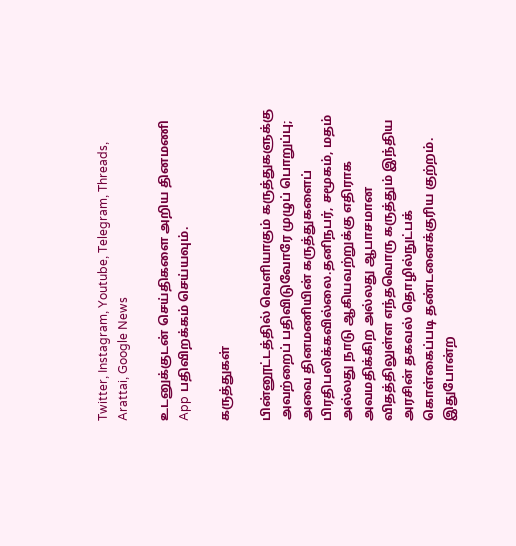Twitter, Instagram, Youtube, Telegram, Threads, Arattai, Google News

உடனுக்குடன் செய்திகளை அறிய தினமணி App பதிவிறக்கம் செய்யவும்.

கருத்துகள்

பின்னூட்டத்தில் வெளியாகும் கருத்துகளுக்கு அவற்றைப் பதிவிடுவோரே முழுப் பொறுப்பு; அவை தினமணியின் கருத்துகளைப் பிரதிபலிக்கவில்லை.தனிநபர், சமூகம், மதம் அல்லது நாடு ஆகியவற்றுக்கு எதிராக அவமதிக்கிற அல்லது ஆபாசமான விதத்திலுள்ள எந்தவொரு கருத்தும் இந்திய அரசின் தகவல் தொழில்நுட்பக் கொள்கைப்படி தண்டனைக்குரிய குற்றம். இதுபோன்ற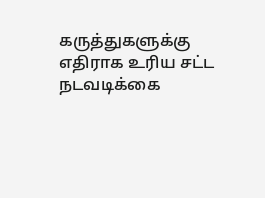கருத்துகளுக்கு எதிராக உரிய சட்ட நடவடிக்கை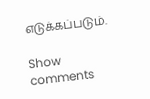எடுக்கப்படும்.

Show comments